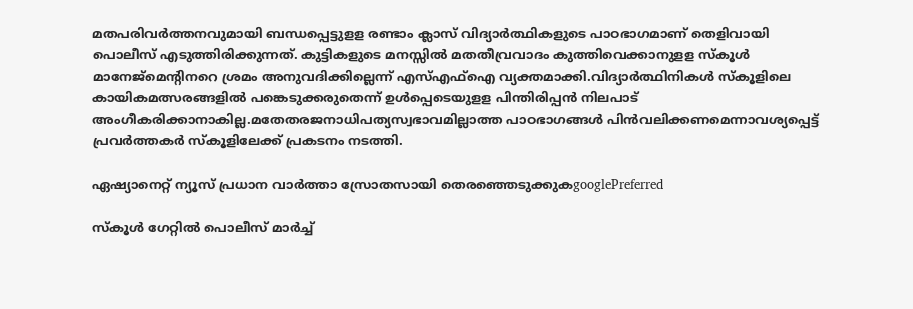മതപരിവര്‍ത്തനവുമായി ബന്ധപ്പെട്ടുളള രണ്ടാം ക്ലാസ് വിദ്യാര്‍ത്ഥികളുടെ പാഠഭാഗമാണ് തെളിവായി പൊലീസ് എടുത്തിരിക്കുന്നത്. കുട്ടികളുടെ മനസ്സില്‍ മതതീവ്രവാദം കുത്തിവെക്കാനുളള സ്‌കൂള്‍ മാനേജ്‌മെന്റിനറെ ശ്രമം അനുവദിക്കില്ലെന്ന് എസ്എഫ്‌ഐ വ്യക്തമാക്കി.വിദ്യാര്‍ത്ഥിനികള്‍ സ്‌കൂളിലെ കായികമത്സരങ്ങളില്‍ പങ്കെടുക്കരുതെന്ന് ഉള്‍പ്പെടെയുളള പിന്തിരിപ്പന്‍ നിലപാട് അംഗീകരിക്കാനാകില്ല.മതേതരജനാധിപത്യസ്വഭാവമില്ലാത്ത പാഠഭാഗങ്ങള്‍ പിന്‍വലിക്കണമെന്നാവശ്യപ്പെട്ട് പ്രവര്‍ത്തകര്‍ സ്‌കൂളിലേക്ക് പ്രകടനം നടത്തി.

ഏഷ്യാനെറ്റ് ന്യൂസ് പ്രധാന വാർത്താ സ്രോതസായി തെരഞ്ഞെടുക്കുകgooglePreferred

സ്‌കൂള്‍ ഗേറ്റില്‍ പൊലീസ് മാര്‍ച്ച്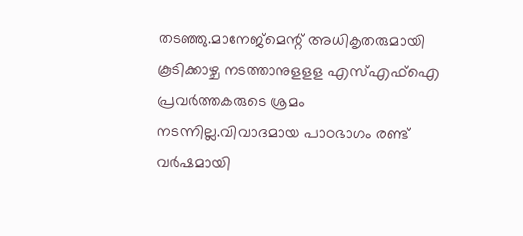തടഞ്ഞു.മാനേജ്‌മെന്റ് അധികൃതരുമായി കൂടിക്കാഴ്ച നടത്താനുളളള എസ്എഫ്‌ഐ പ്രവര്‍ത്തകരുടെ ശ്രമം നടന്നില്ല.വിവാദമായ പാഠഭാഗം രണ്ട് വര്‍ഷമായി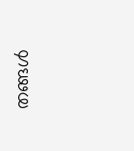തങ്ങള്‍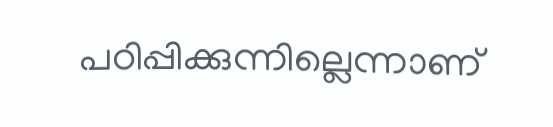പഠിപ്പിക്കുന്നില്ലെന്നാണ്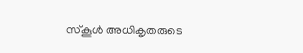സ്‌കൂള്‍ അധികൃതരുടെ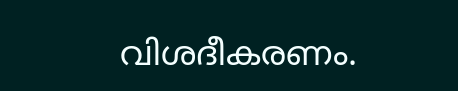വിശദീകരണം.